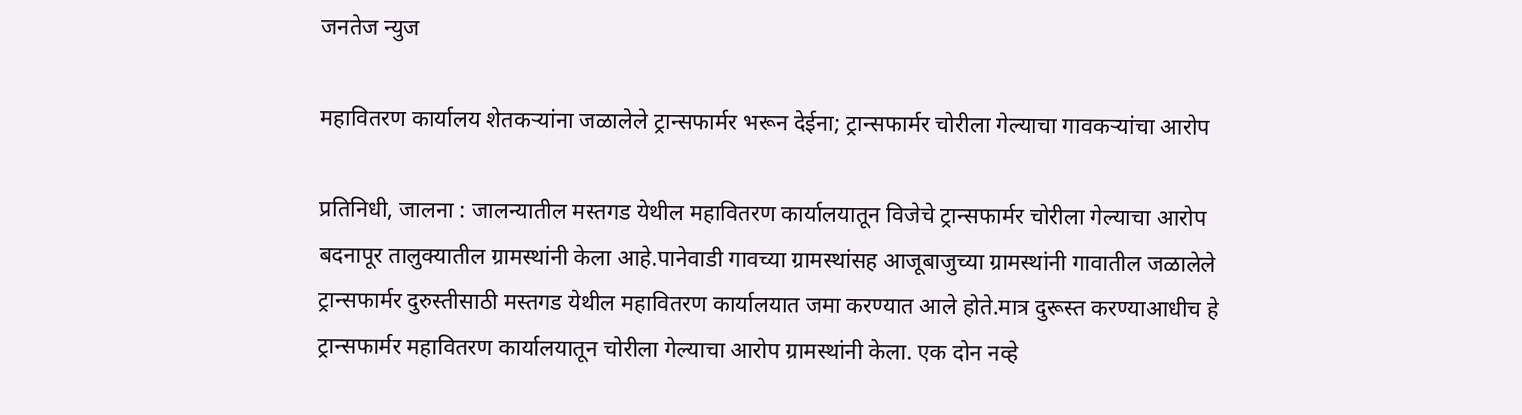जनतेज न्युज

महावितरण कार्यालय शेतकऱ्यांना जळालेले ट्रान्सफार्मर भरून देईना; ट्रान्सफार्मर चोरीला गेल्याचा गावकऱ्यांचा आरोप

प्रतिनिधी, जालना : जालन्यातील मस्तगड येथील महावितरण कार्यालयातून विजेचे ट्रान्सफार्मर चोरीला गेल्याचा आरोप बदनापूर तालुक्यातील ग्रामस्थांनी केला आहे.पानेवाडी गावच्या ग्रामस्थांसह आजूबाजुच्या ग्रामस्थांनी गावातील जळालेले ट्रान्सफार्मर दुरुस्तीसाठी मस्तगड येथील महावितरण कार्यालयात जमा करण्यात आले होते.मात्र दुरूस्त करण्याआधीच हे ट्रान्सफार्मर महावितरण कार्यालयातून चोरीला गेल्याचा आरोप ग्रामस्थांनी केला. एक दोन नव्हे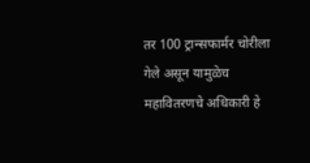तर 100 ट्रान्सफार्मर चोरीला गेले असून यामुळेच महावितरणचे अधिकारी हे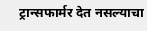ट्रान्सफार्मर देत नसल्याचा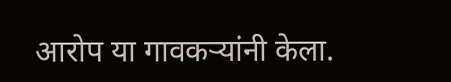आरोप या गावकऱ्यांनी केला.